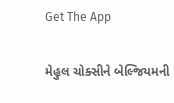Get The App

મેહુલ ચોક્સીને બેલ્જિયમની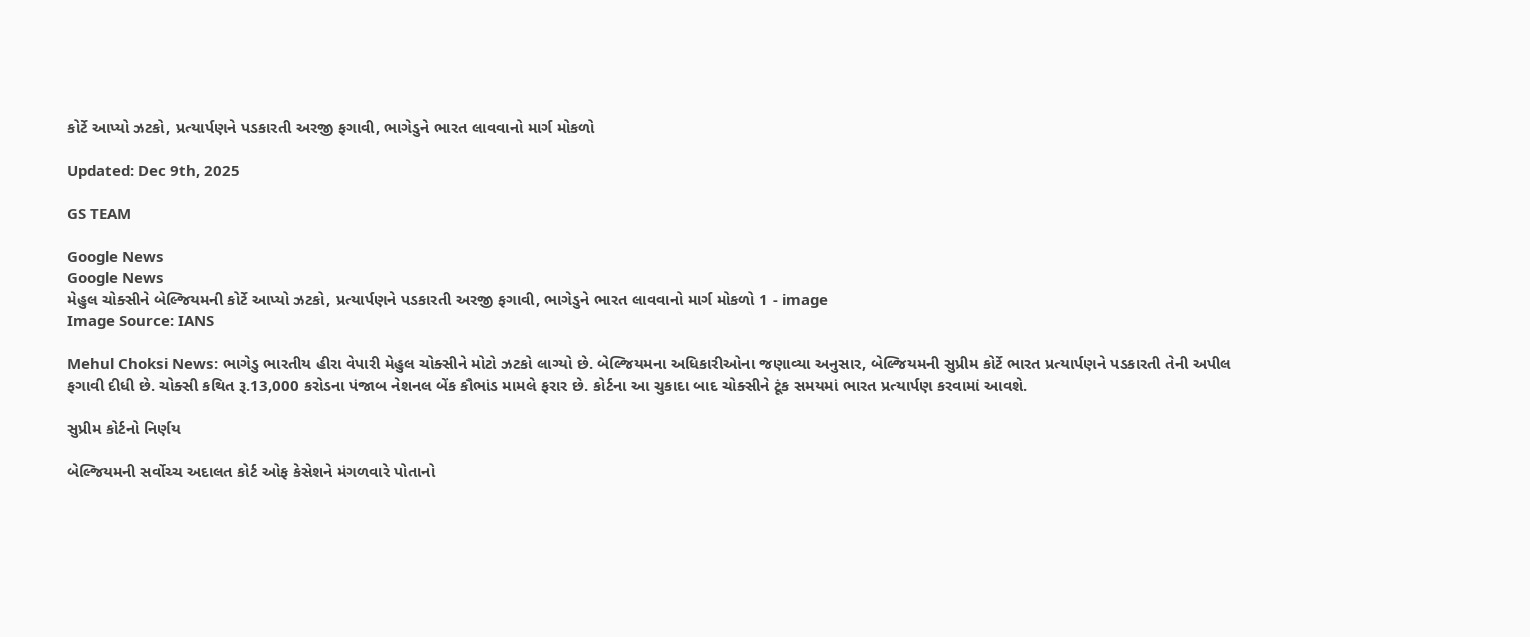કોર્ટે આપ્યો ઝટકો, પ્રત્યાર્પણને પડકારતી અરજી ફગાવી, ભાગેડુને ભારત લાવવાનો માર્ગ મોકળો

Updated: Dec 9th, 2025

GS TEAM

Google News
Google News
મેહુલ ચોક્સીને બેલ્જિયમની કોર્ટે આપ્યો ઝટકો, પ્રત્યાર્પણને પડકારતી અરજી ફગાવી, ભાગેડુને ભારત લાવવાનો માર્ગ મોકળો 1 - image
Image Source: IANS

Mehul Choksi News: ભાગેડુ ભારતીય હીરા વેપારી મેહુલ ચોક્સીને મોટો ઝટકો લાગ્યો છે. બેલ્જિયમના અધિકારીઓના જણાવ્યા અનુસાર, બેલ્જિયમની સુપ્રીમ કોર્ટે ભારત પ્રત્યાર્પણને પડકારતી તેની અપીલ ફગાવી દીધી છે. ચોક્સી કથિત રૂ.13,000 કરોડના પંજાબ નેશનલ બેંક કૌભાંડ મામલે ફરાર છે. કોર્ટના આ ચુકાદા બાદ ચોક્સીને ટૂંક સમયમાં ભારત પ્રત્યાર્પણ કરવામાં આવશે.

સુપ્રીમ કોર્ટનો નિર્ણય

બેલ્જિયમની સર્વોચ્ચ અદાલત કોર્ટ ઓફ કેસેશને મંગળવારે પોતાનો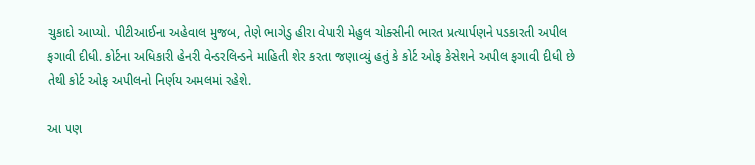ચુકાદો આપ્યો. પીટીઆઈના અહેવાલ મુજબ, તેણે ભાગેડુ હીરા વેપારી મેહુલ ચોક્સીની ભારત પ્રત્યાર્પણને પડકારતી અપીલ ફગાવી દીધી. કોર્ટના અધિકારી હેનરી વેન્ડરલિન્ડને માહિતી શેર કરતા જણાવ્યું હતું કે કોર્ટ ઓફ કેસેશને અપીલ ફગાવી દીધી છે તેથી કોર્ટ ઓફ અપીલનો નિર્ણય અમલમાં રહેશે.

આ પણ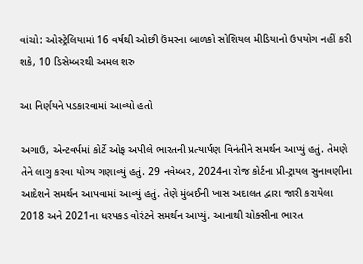વાંચો: ઓસ્ટ્રેલિયામાં 16 વર્ષથી ઓછી ઉંમરના બાળકો સોશિયલ મીડિયાનો ઉપયોગ નહીં કરી શકે, 10 ડિસેમ્બરથી અમલ શરુ

આ નિર્ણયને પડકારવામાં આવ્યો હતો

અગાઉ, એન્ટવર્પમાં કોર્ટે ઓફ અપીલે ભારતની પ્રત્યાર્પણ વિનંતીને સમર્થન આપ્યું હતું. તેમણે તેને લાગુ કરવા યોગ્ય ગણાવ્યું હતું. 29 નવેમ્બર, 2024ના રોજ કોર્ટના પ્રી-ટ્રાયલ સુનાવણીના આદેશને સમર્થન આપવામાં આવ્યું હતું. તેણે મુંબઈની ખાસ અદાલત દ્વારા જારી કરાયેલા 2018 અને 2021ના ધરપકડ વોરંટને સમર્થન આપ્યું. આનાથી ચોક્સીના ભારત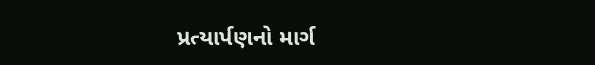પ્રત્યાર્પણનો માર્ગ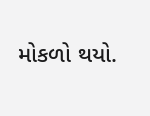મોકળો થયો.